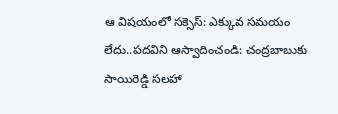ఆ విషయంలో సక్సెస్: ఎక్కువ సమయం లేదు..పదవిని ఆస్వాదించండి: చంద్రబాబుకు సాయిరెడ్డి సలహా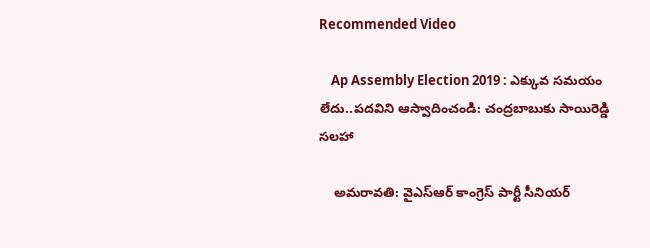Recommended Video

    Ap Assembly Election 2019 : ఎక్కువ సమయం లేదు..పదవిని ఆస్వాదించండి: చంద్రబాబుకు సాయిరెడ్డి సలహా

    అమరావతి: వైఎస్ఆర్ కాంగ్రెస్ పార్టీ సీనియర్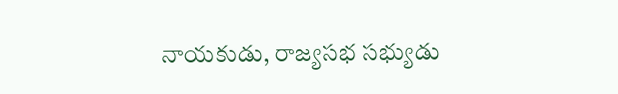నాయకుడు, రాజ్యసభ సభ్యుడు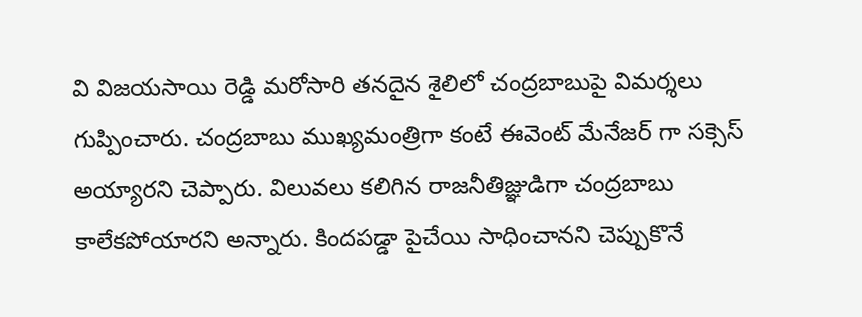వి విజయసాయి రెడ్డి మరోసారి తనదైన శైలిలో చంద్రబాబుపై విమర్శలు గుప్పించారు. చంద్రబాబు ముఖ్యమంత్రిగా కంటే ఈవెంట్ మేనేజర్ గా సక్సెస్ అయ్యారని చెప్పారు. విలువలు కలిగిన రాజనీతిజ్ఞుడిగా చంద్రబాబు కాలేకపోయారని అన్నారు. కిందపడ్డా పైచేయి సాధించానని చెప్పుకొనే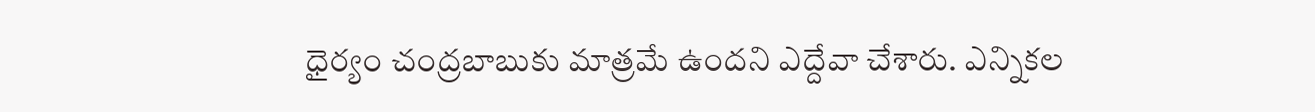ధైర్యం చంద్రబాబుకు మాత్రమే ఉందని ఎద్దేవా చేశారు. ఎన్నికల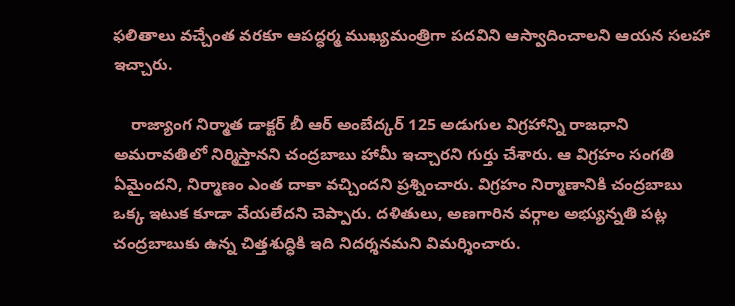ఫలితాలు వచ్చేంత వరకూ ఆపద్ధర్మ ముఖ్యమంత్రిగా పదవిని ఆస్వాదించాలని ఆయన సలహా ఇచ్చారు.

    రాజ్యాంగ నిర్మాత డాక్టర్ బీ ఆర్ అంబేద్కర్ 125 అడుగుల విగ్రహాన్ని రాజధాని అమరావతిలో నిర్మిస్తానని చంద్రబాబు హామీ ఇచ్చారని గుర్తు చేశారు. ఆ విగ్రహం సంగతి ఏమైందని, నిర్మాణం ఎంత దాకా వచ్చిందని ప్రశ్నించారు. విగ్రహం నిర్మాణానికి చంద్రబాబు ఒక్క ఇటుక కూడా వేయలేదని చెప్పారు. దళితులు, అణగారిన వర్గాల అభ్యున్నతి పట్ల చంద్రబాబుకు ఉన్న చిత్తశుద్ధికి ఇది నిదర్శనమని విమర్శించారు.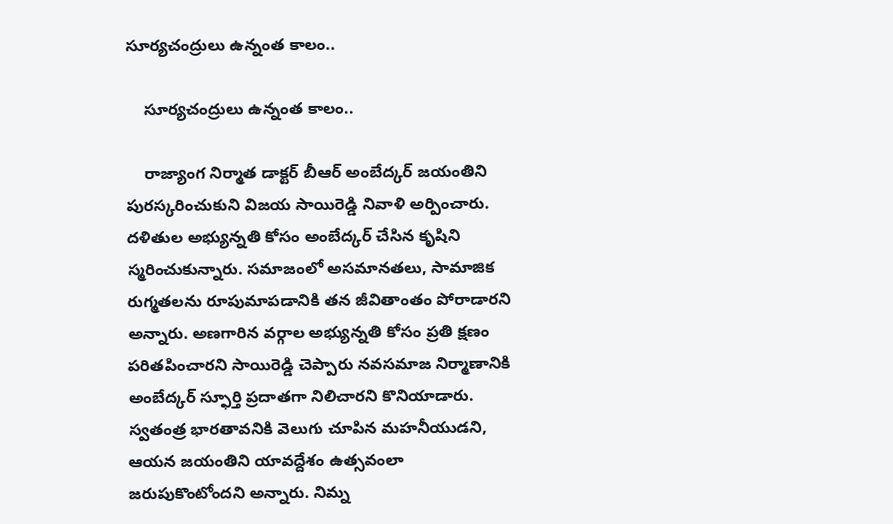సూర్యచంద్రులు ఉన్నంత కాలం..

    సూర్యచంద్రులు ఉన్నంత కాలం..

    రాజ్యాంగ నిర్మాత డాక్టర్ బీఆర్ అంబేద్కర్ జయంతిని పురస్కరించుకుని విజయ సాయిరెడ్డి నివాళి అర్పించారు. దళితుల అభ్యున్నతి కోసం అంబేద్కర్ చేసిన కృషిని స్మరించుకున్నారు. సమాజంలో అసమానతలు, సామాజిక రుగ్మతలను రూపుమాపడానికి తన జీవితాంతం పోరాడారని అన్నారు. అణగారిన వర్గాల అభ్యున్నతి కోసం ప్రతి క్షణం పరితపించారని సాయిరెడ్డి చెప్పారు నవసమాజ నిర్మాణానికి అంబేద్కర్ స్ఫూర్తి ప్రదాతగా నిలిచారని కొనియాడారు. స్వతంత్ర భారతావనికి వెలుగు చూపిన మహనీయుడని, ఆయన జయంతిని యావద్దేశం ఉత్సవంలా జరుపుకొంటోందని అన్నారు. నిమ్న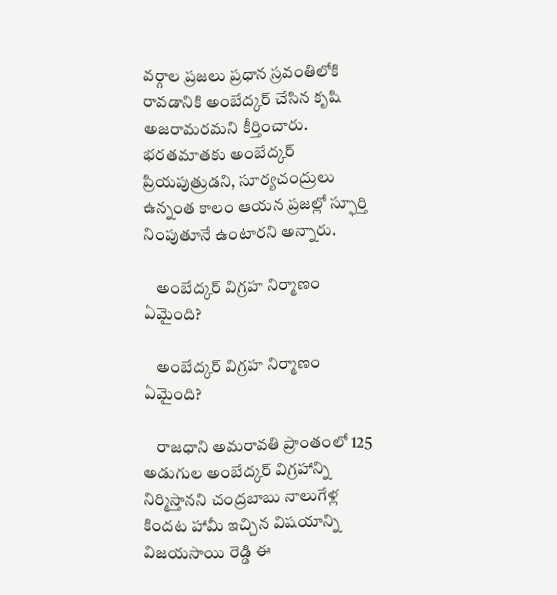వర్గాల ప్రజలు ప్రధాన స్రవంతిలోకి రావడానికి అంబేద్కర్ చేసిన కృషి అజరామరమని కీర్తించారు. భరతమాతకు అంబేద్కర్ ప్రియపుత్రుడని, సూర్యచంద్రులు ఉన్నంత కాలం ఆయన ప్రజల్లో స్ఫూర్తి నింపుతూనే ఉంటారని అన్నారు.

    అంబేద్కర్ విగ్రహ నిర్మాణం ఏమైంది?

    అంబేద్కర్ విగ్రహ నిర్మాణం ఏమైంది?

    రాజధాని అమరావతి ప్రాంతంలో 125 అడుగుల అంబేద్కర్ విగ్రహాన్ని నిర్మిస్తానని చంద్రబాబు నాలుగేళ్ల కిందట హామీ ఇచ్చిన విషయాన్ని విజయసాయి రెడ్డి ఈ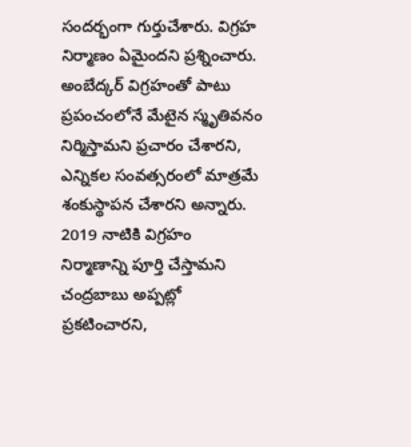సందర్భంగా గుర్తుచేశారు. విగ్రహ నిర్మాణం ఏమైందని ప్రశ్నించారు. అంబేద్కర్ విగ్రహంతో పాటు ప్రపంచంలోనే మేటైన స్మృతివనం నిర్మిస్తామని ప్రచారం చేశారని, ఎన్నికల సంవత్సరంలో మాత్రమే శంకుస్థాపన చేశారని అన్నారు. 2019 నాటికి విగ్రహం నిర్మాణాన్ని పూర్తి చేస్తామని చంద్రబాబు అప్పట్లో ప్రకటించారని,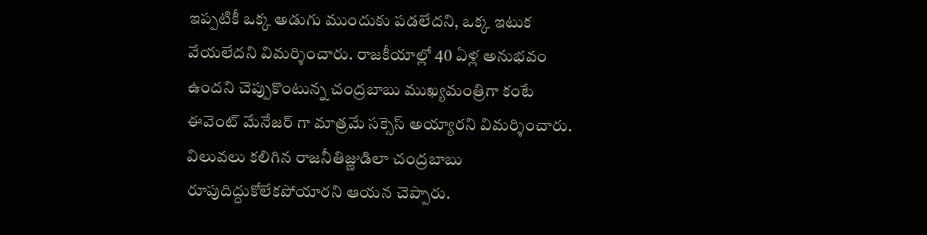ఇప్పటికీ ఒక్క అడుగు ముందుకు పడలేదని, ఒక్క ఇటుక వేయలేదని విమర్శించారు. రాజకీయాల్లో 40 ఏళ్ల అనుభవం ఉందని చెప్పుకొంటున్న చంద్రబాబు ముఖ్యమంత్రిగా కంటే ఈవెంట్ మేనేజర్ గా మాత్రమే సక్సెస్ అయ్యారని విమర్శించారు. విలువలు కలిగిన రాజనీతిజ్ణుడిలా చంద్రబాబు రూపుదిద్దుకోలేకపోయారని ఆయన చెప్పారు.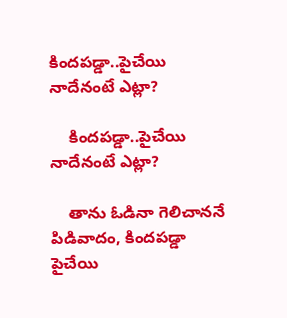కిందపడ్డా..పైచేయి నాదేనంటే ఎట్లా?

    కిందపడ్డా..పైచేయి నాదేనంటే ఎట్లా?

    తాను ఓడినా గెలిచాననే పిడివాదం, కిందపడ్డా పైచేయి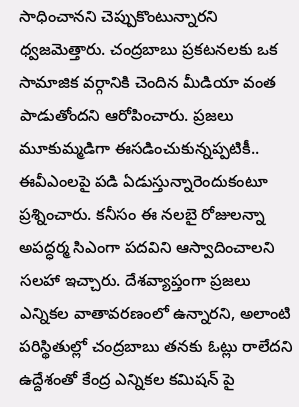సాధించానని చెప్పుకొంటున్నారని ధ్వజమెత్తారు. చంద్రబాబు ప్రకటనలకు ఒక సామాజిక వర్గానికి చెందిన మీడియా వంత పాడుతోందని ఆరోపించారు. ప్రజలు మూకుమ్మడిగా ఈసడించుకున్నప్పటికీ.. ఈవీఎంలపై పడి ఏడుస్తున్నారెందుకంటూ ప్రశ్నించారు. కనీసం ఈ నలబై రోజులన్నా అపద్ధర్మ సిఎంగా పదవిని ఆస్వాదించాలని సలహా ఇచ్చారు. దేశవ్యాప్తంగా ప్రజలు ఎన్నికల వాతావరణంలో ఉన్నారని, అలాంటి పరిస్థితుల్లో చంద్రబాబు తనకు ఓట్లు రాలేదని ఉద్దేశంతో కేంద్ర ఎన్నికల కమిషన్ పై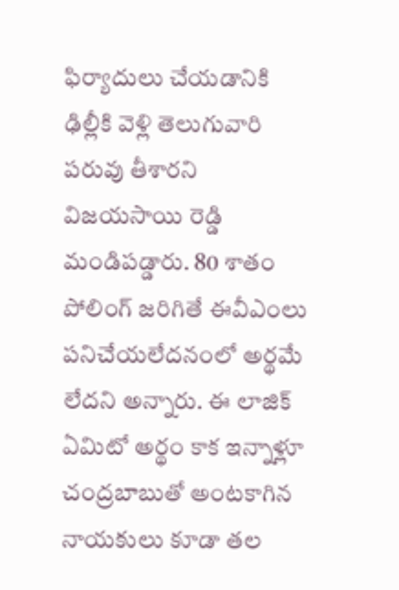ఫిర్యాదులు చేయడానికి ఢిల్లీకి వెళ్లి తెలుగువారి పరువు తీశారని విజయసాయి రెడ్డి మండిపడ్డారు. 80 శాతం పోలింగ్ జరిగితే ఈవీఎంలు పనిచేయలేదనంలో అర్థమే లేదని అన్నారు. ఈ లాజిక్ ఏమిటో అర్థం కాక ఇన్నాళ్లూ చంద్రబాబుతో అంటకాగిన నాయకులు కూడా తల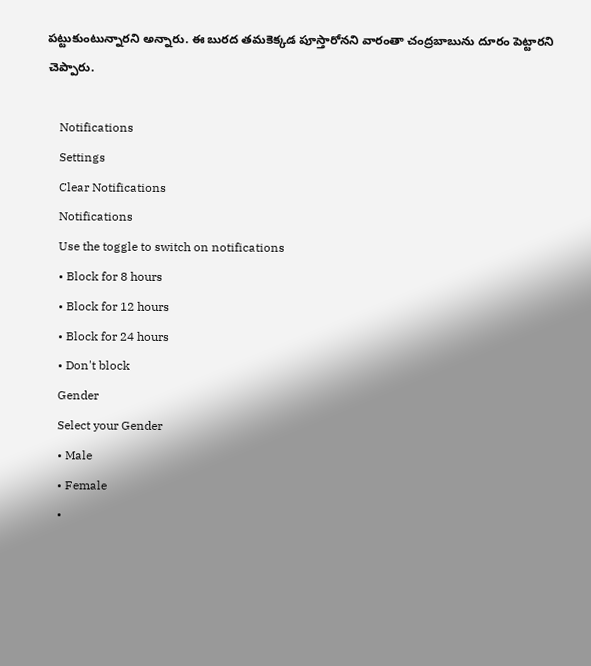పట్టుకుంటున్నారని అన్నారు. ఈ బురద తమకెక్కడ పూస్తారోనని వారంతా చంద్రబాబును దూరం పెట్టారని చెప్పారు.

    Notifications
    Settings
    Clear Notifications
    Notifications
    Use the toggle to switch on notifications
    • Block for 8 hours
    • Block for 12 hours
    • Block for 24 hours
    • Don't block
    Gender
    Select your Gender
    • Male
    • Female
    •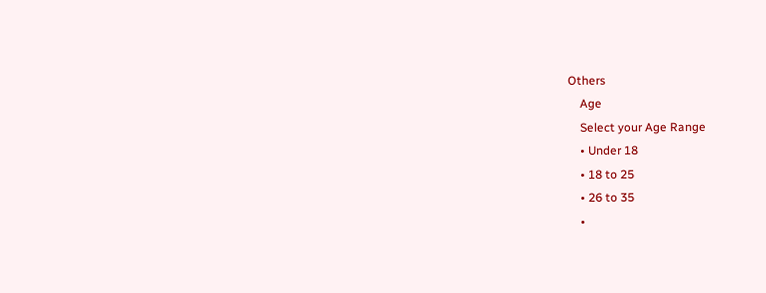Others
    Age
    Select your Age Range
    • Under 18
    • 18 to 25
    • 26 to 35
    •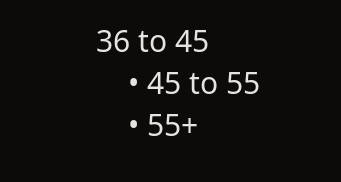36 to 45
    • 45 to 55
    • 55+